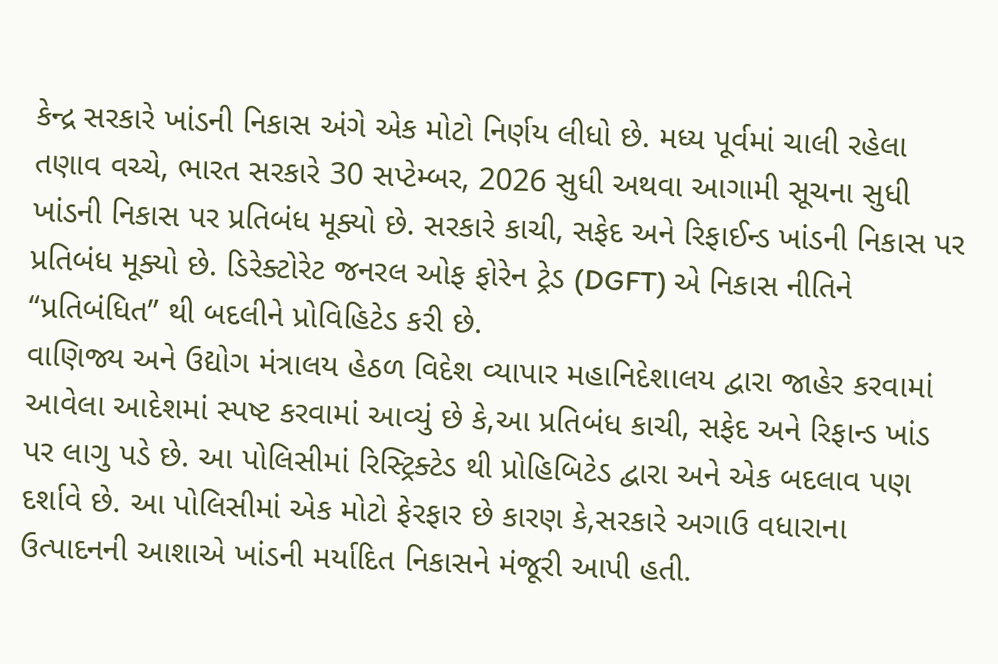કેન્દ્ર સરકારે ખાંડની નિકાસ અંગે એક મોટો નિર્ણય લીધો છે. મધ્ય પૂર્વમાં ચાલી રહેલા તણાવ વચ્ચે, ભારત સરકારે 30 સપ્ટેમ્બર, 2026 સુધી અથવા આગામી સૂચના સુધી ખાંડની નિકાસ પર પ્રતિબંધ મૂક્યો છે. સરકારે કાચી, સફેદ અને રિફાઈન્ડ ખાંડની નિકાસ પર પ્રતિબંધ મૂક્યો છે. ડિરેક્ટોરેટ જનરલ ઓફ ફોરેન ટ્રેડ (DGFT) એ નિકાસ નીતિને “પ્રતિબંધિત” થી બદલીને પ્રોવિહિટેડ કરી છે.
વાણિજ્ય અને ઉદ્યોગ મંત્રાલય હેઠળ વિદેશ વ્યાપાર મહાનિદેશાલય દ્વારા જાહેર કરવામાં આવેલા આદેશમાં સ્પષ્ટ કરવામાં આવ્યું છે કે,આ પ્રતિબંધ કાચી, સફેદ અને રિફાન્ડ ખાંડ પર લાગુ પડે છે. આ પોલિસીમાં રિસ્ટ્રિક્ટેડ થી પ્રોહિબિટેડ દ્વારા અને એક બદલાવ પણ દર્શાવે છે. આ પોલિસીમાં એક મોટો ફેરફાર છે કારણ કે,સરકારે અગાઉ વધારાના ઉત્પાદનની આશાએ ખાંડની મર્યાદિત નિકાસને મંજૂરી આપી હતી.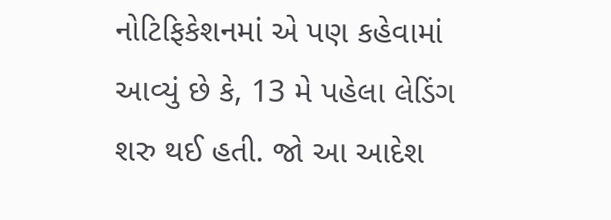નોટિફિકેશનમાં એ પણ કહેવામાં આવ્યું છે કે, 13 મે પહેલા લેડિંગ શરુ થઈ હતી. જો આ આદેશ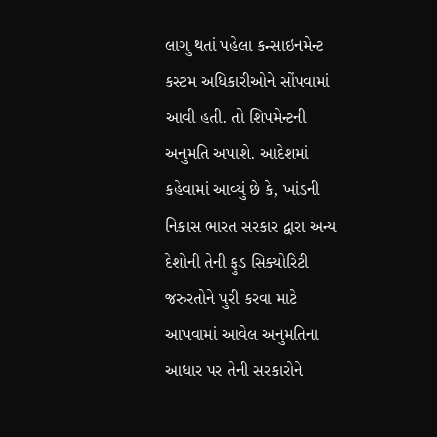લાગુ થતાં પહેલા કન્સાઇનમેન્ટ કસ્ટમ અધિકારીઓને સોંપવામાં આવી હતી. તો શિપમેન્ટની અનુમતિ અપાશે. આદેશમાં કહેવામાં આવ્યું છે કે, ખાંડની નિકાસ ભારત સરકાર દ્વારા અન્ય દેશોની તેની ફુડ સિક્યોરિટી જરુરતોને પુરી કરવા માટે આપવામાં આવેલ અનુમતિના આધાર પર તેની સરકારોને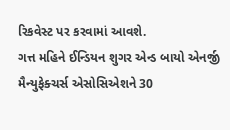રિકવેસ્ટ પર કરવામાં આવશે.
ગત્ત મહિને ઈન્ડિયન શુગર એન્ડ બાયો એનર્જી મૈન્યુફેક્ચર્સ એસોસિએશને 30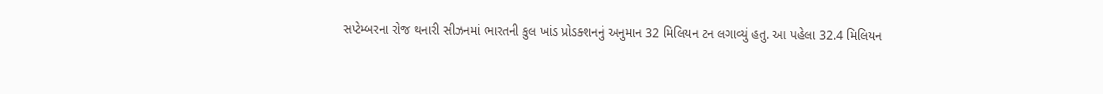સપ્ટેમ્બરના રોજ થનારી સીઝનમાં ભારતની કુલ ખાંડ પ્રોડક્શનનું અનુમાન 32 મિલિયન ટન લગાવ્યું હતુ. આ પહેલા 32.4 મિલિયન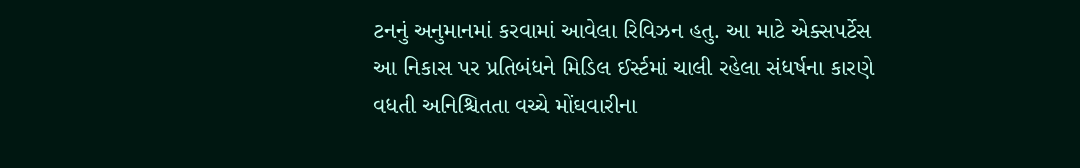ટનનું અનુમાનમાં કરવામાં આવેલા રિવિઝન હતુ. આ માટે એક્સપર્ટેસ આ નિકાસ પર પ્રતિબંધને મિડિલ ઈર્સ્ટમાં ચાલી રહેલા સંધર્ષના કારણે વધતી અનિશ્ચિતતા વચ્ચે મોંઘવારીના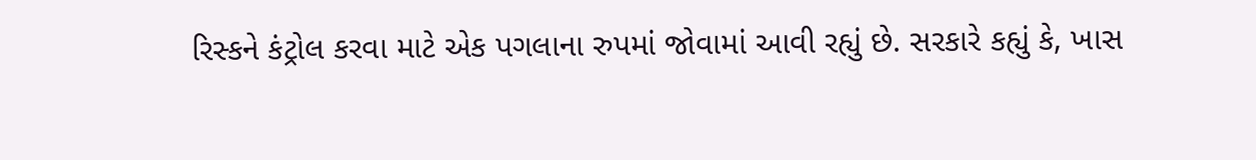રિસ્કને કંટ્રોલ કરવા માટે એક પગલાના રુપમાં જોવામાં આવી રહ્યું છે. સરકારે કહ્યું કે, ખાસ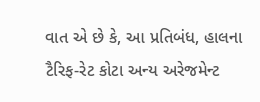વાત એ છે કે, આ પ્રતિબંધ, હાલના ટૈરિફ-રેટ કોટા અન્ય અરેજમેન્ટ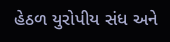હેઠળ યુરોપીય સંધ અને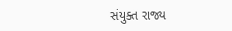સંયુક્ત રાજ્ય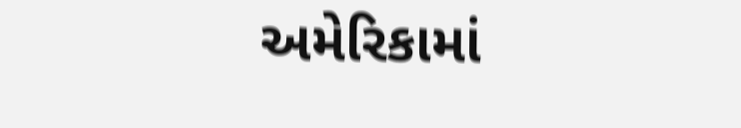અમેરિકામાં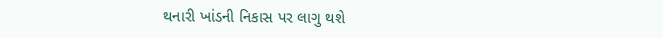થનારી ખાંડની નિકાસ પર લાગુ થશે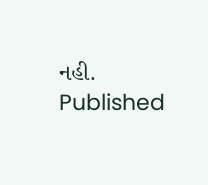નહી.
Published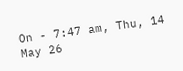On - 7:47 am, Thu, 14 May 26